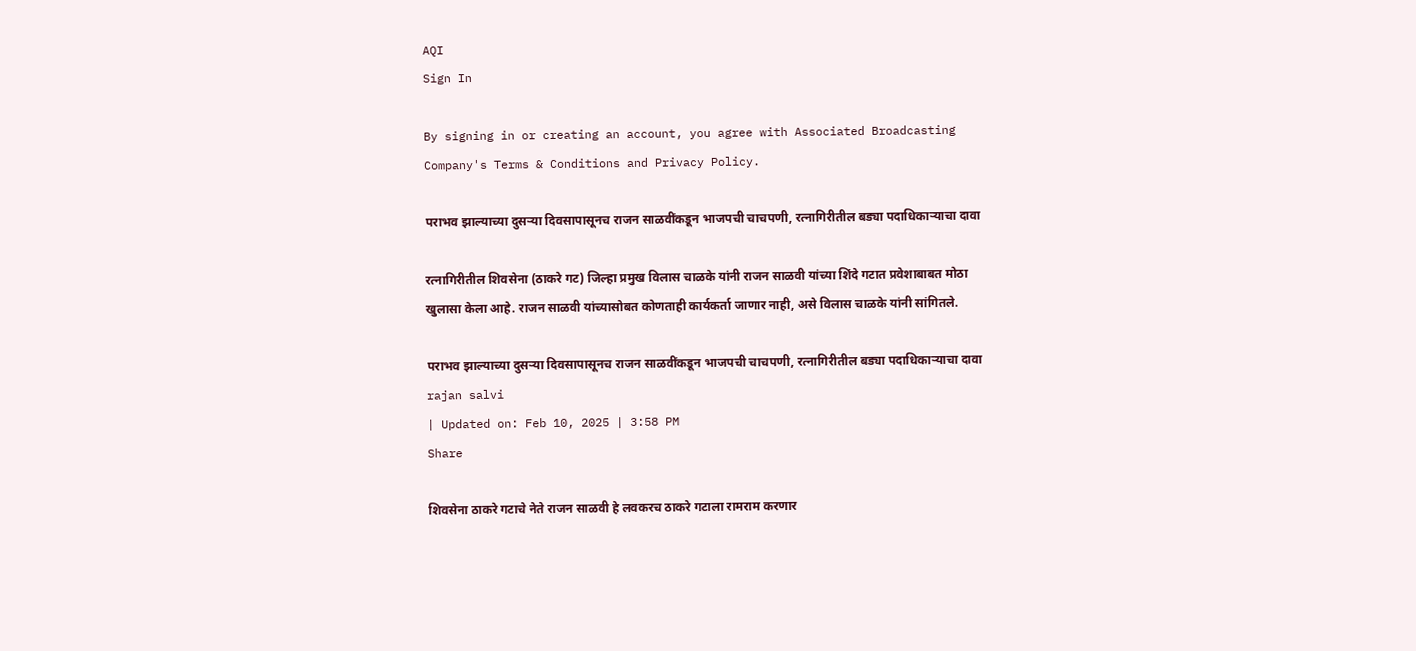AQI
Sign In

By signing in or creating an account, you agree with Associated Broadcasting Company's Terms & Conditions and Privacy Policy.

पराभव झाल्याच्या दुसऱ्या दिवसापासूनच राजन साळवींकडून भाजपची चाचपणी, रत्नागिरीतील बड्या पदाधिकाऱ्याचा दावा

रत्नागिरीतील शिवसेना (ठाकरे गट) जिल्हा प्रमुख विलास चाळके यांनी राजन साळवी यांच्या शिंदे गटात प्रवेशाबाबत मोठा खुलासा केला आहे. राजन साळवी यांच्यासोबत कोणताही कार्यकर्ता जाणार नाही, असे विलास चाळके यांनी सांगितले.

पराभव झाल्याच्या दुसऱ्या दिवसापासूनच राजन साळवींकडून भाजपची चाचपणी, रत्नागिरीतील बड्या पदाधिकाऱ्याचा दावा
rajan salvi
| Updated on: Feb 10, 2025 | 3:58 PM
Share

शिवसेना ठाकरे गटाचे नेते राजन साळवी हे लवकरच ठाकरे गटाला रामराम करणार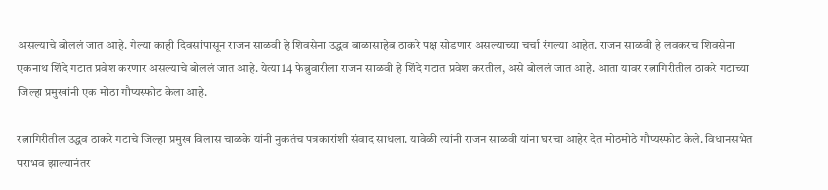असल्याचे बोललं जात आहे. गेल्या काही दिवसांपासून राजन साळवी हे शिवसेना उद्धव बाळासाहेब ठाकरे पक्ष सोडणार असल्याच्या चर्चा रंगल्या आहेत. राजन साळवी हे लवकरच शिवसेना एकनाथ शिंदे गटात प्रवेश करणार असल्याचे बोललं जात आहे. येत्या 14 फेब्रुवारीला राजन साळवी हे शिंदे गटात प्रवेश करतील, असे बोललं जात आहे. आता यावर रत्नागिरीतील ठाकरे गटाच्या जिल्हा प्रमुखांनी एक मोठा गौप्यस्फोट केला आहे.

रत्नागिरीतील उद्धव ठाकरे गटाचे जिल्हा प्रमुख विलास चाळके यांनी नुकतंच पत्रकारांशी संवाद साधला. यावेळी त्यांनी राजन साळवी यांना घरचा आहेर देत मोठमोठे गौप्यस्फोट केले. विधानसभेत पराभव झाल्यानंतर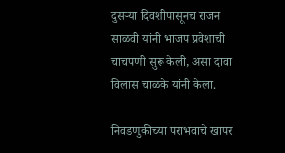दुसऱ्या दिवशीपासूनच राजन साळवी यांनी भाजप प्रवेशाची चाचपणी सुरू केली, असा दावा विलास चाळके यांनी केला.

निवडणुकीच्या पराभवाचे खापर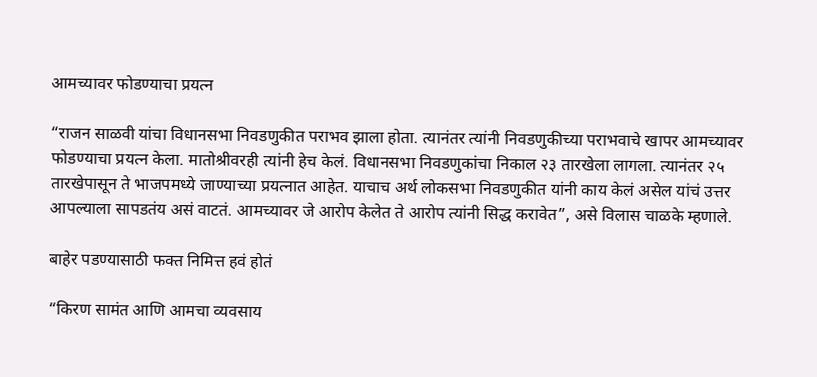आमच्यावर फोडण्याचा प्रयत्न

“राजन साळवी यांचा विधानसभा निवडणुकीत पराभव झाला होता. त्यानंतर त्यांनी निवडणुकीच्या पराभवाचे खापर आमच्यावर फोडण्याचा प्रयत्न केला. मातोश्रीवरही त्यांनी हेच केलं. विधानसभा निवडणुकांचा निकाल २३ तारखेला लागला. त्यानंतर २५ तारखेपासून ते भाजपमध्ये जाण्याच्या प्रयत्नात आहेत. याचाच अर्थ लोकसभा निवडणुकीत यांनी काय केलं असेल यांचं उत्तर आपल्याला सापडतंय असं वाटतं. आमच्यावर जे आरोप केलेत ते आरोप त्यांनी सिद्ध करावेत”, असे विलास चाळके म्हणाले.

बाहेर पडण्यासाठी फक्त निमित्त हवं होतं

“किरण सामंत आणि आमचा व्यवसाय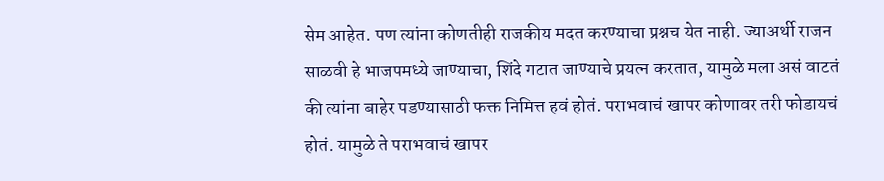सेम आहेत. पण त्यांना कोणतीही राजकीय मदत करण्याचा प्रश्नच येत नाही. ज्याअर्थी राजन साळवी हे भाजपमध्ये जाण्याचा, शिंदे गटात जाण्याचे प्रयत्न करतात, यामुळे मला असं वाटतं की त्यांना बाहेर पडण्यासाठी फक्त निमित्त हवं होतं. पराभवाचं खापर कोणावर तरी फोडायचं होतं. यामुळे ते पराभवाचं खापर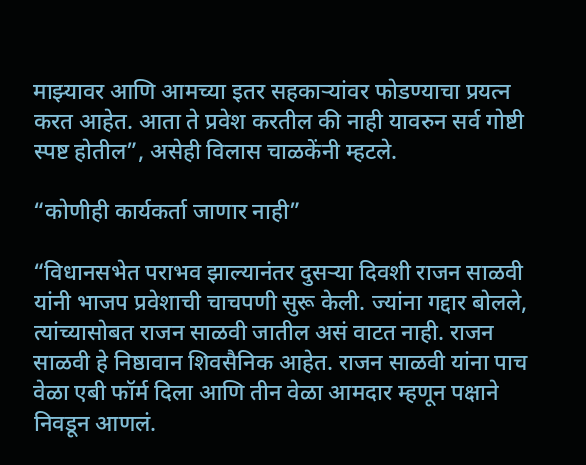माझ्यावर आणि आमच्या इतर सहकाऱ्यांवर फोडण्याचा प्रयत्न करत आहेत. आता ते प्रवेश करतील की नाही यावरुन सर्व गोष्टी स्पष्ट होतील”, असेही विलास चाळकेंनी म्हटले.

“कोणीही कार्यकर्ता जाणार नाही”

“विधानसभेत पराभव झाल्यानंतर दुसऱ्या दिवशी राजन साळवी यांनी भाजप प्रवेशाची चाचपणी सुरू केली. ज्यांना गद्दार बोलले, त्यांच्यासोबत राजन साळवी जातील असं वाटत नाही. राजन साळवी हे निष्ठावान शिवसैनिक आहेत. राजन साळवी यांना पाच वेळा एबी फॉर्म दिला आणि तीन वेळा आमदार म्हणून पक्षाने निवडून आणलं.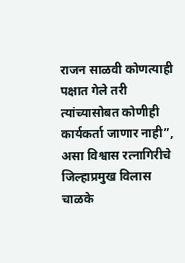राजन साळवी कोणत्याही पक्षात गेले तरी त्यांच्यासोबत कोणीही कार्यकर्ता जाणार नाही”, असा विश्वास रत्नागिरीचे जिल्हाप्रमुख विलास चाळके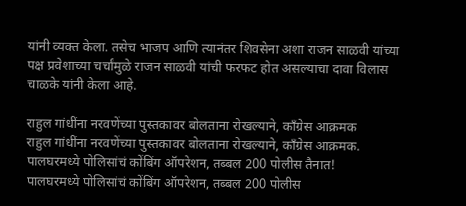यांनी व्यक्त केला. तसेच भाजप आणि त्यानंतर शिवसेना अशा राजन साळवी यांच्या पक्ष प्रवेशाच्या चर्चांमुळे राजन साळवी यांची फरफट होत असल्याचा दावा विलास चाळके यांनी केला आहे.

राहुल गांधींना नरवणेंच्या पुस्तकावर बोलताना रोखल्याने, काँग्रेस आक्रमक
राहुल गांधींना नरवणेंच्या पुस्तकावर बोलताना रोखल्याने, काँग्रेस आक्रमक.
पालघरमध्ये पोलिसांचं कोंबिंग ऑपरेशन, तब्बल 200 पोलीस तैनात!
पालघरमध्ये पोलिसांचं कोंबिंग ऑपरेशन, तब्बल 200 पोलीस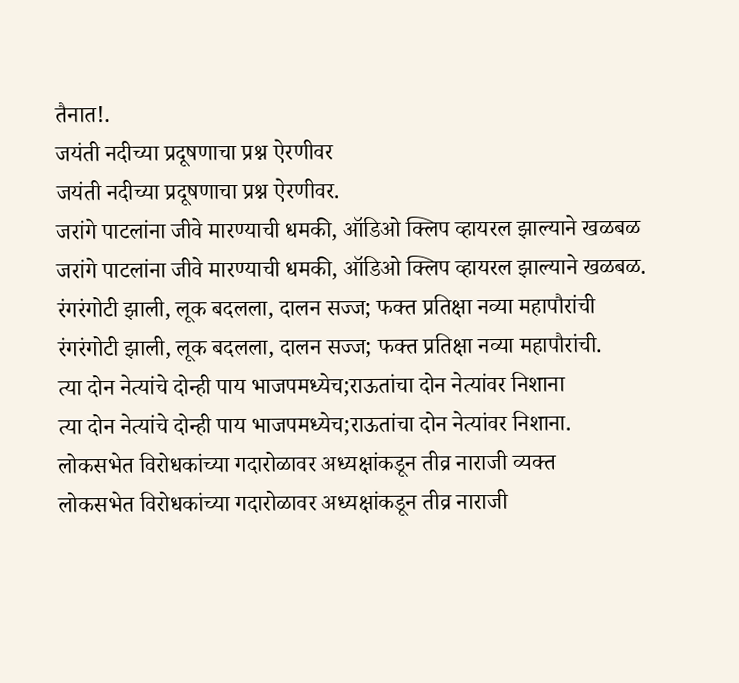तैनात!.
जयंती नदीच्या प्रदूषणाचा प्रश्न ऐरणीवर
जयंती नदीच्या प्रदूषणाचा प्रश्न ऐरणीवर.
जरांगे पाटलांना जीवे मारण्याची धमकी, ऑडिओ क्लिप व्हायरल झाल्याने खळबळ
जरांगे पाटलांना जीवे मारण्याची धमकी, ऑडिओ क्लिप व्हायरल झाल्याने खळबळ.
रंगरंगोटी झाली, लूक बदलला, दालन सज्ज; फक्त प्रतिक्षा नव्या महापौरांची
रंगरंगोटी झाली, लूक बदलला, दालन सज्ज; फक्त प्रतिक्षा नव्या महापौरांची.
त्या दोन नेत्यांचे दोन्ही पाय भाजपमध्येच;राऊतांचा दोन नेत्यांवर निशाना
त्या दोन नेत्यांचे दोन्ही पाय भाजपमध्येच;राऊतांचा दोन नेत्यांवर निशाना.
लोकसभेत विरोधकांच्या गदारोळावर अध्यक्षांकडून तीव्र नाराजी व्यक्त
लोकसभेत विरोधकांच्या गदारोळावर अध्यक्षांकडून तीव्र नाराजी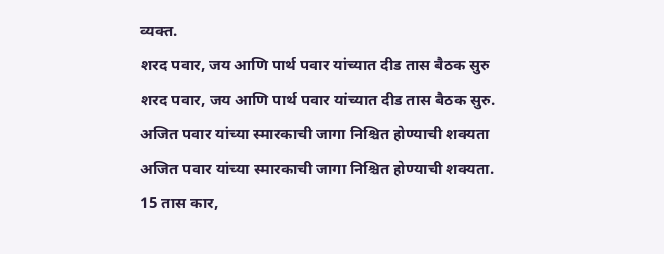व्यक्त.
शरद पवार, जय आणि पार्थ पवार यांच्यात दीड तास बैठक सुरु
शरद पवार, जय आणि पार्थ पवार यांच्यात दीड तास बैठक सुरु.
अजित पवार यांच्या स्मारकाची जागा निश्चित होण्याची शक्यता
अजित पवार यांच्या स्मारकाची जागा निश्चित होण्याची शक्यता.
15 तास कार,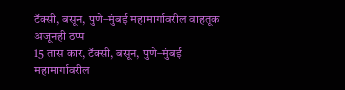टॅक्सी, बसून, पुणे–मुंबई महामार्गावरील वाहतूक अजूनही ठप्प
15 तास कार, टॅक्सी, बसून, पुणे–मुंबई महामार्गावरील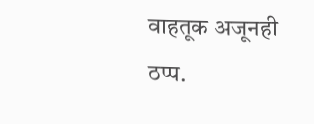वाहतूक अजूनही ठप्प.